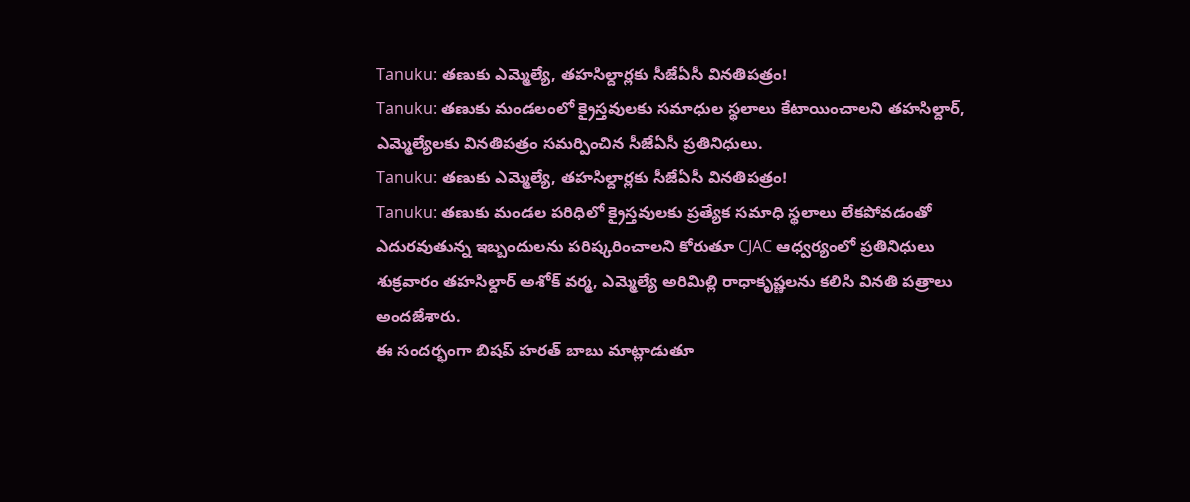Tanuku: తణుకు ఎమ్మెల్యే, తహసిల్దార్లకు సీజేఏసీ వినతిపత్రం!
Tanuku: తణుకు మండలంలో క్రైస్తవులకు సమాధుల స్థలాలు కేటాయించాలని తహసిల్దార్, ఎమ్మెల్యేలకు వినతిపత్రం సమర్పించిన సీజేఏసీ ప్రతినిధులు.
Tanuku: తణుకు ఎమ్మెల్యే, తహసిల్దార్లకు సీజేఏసీ వినతిపత్రం!
Tanuku: తణుకు మండల పరిధిలో క్రైస్తవులకు ప్రత్యేక సమాధి స్థలాలు లేకపోవడంతో ఎదురవుతున్న ఇబ్బందులను పరిష్కరించాలని కోరుతూ CJAC ఆధ్వర్యంలో ప్రతినిధులు శుక్రవారం తహసిల్దార్ అశోక్ వర్మ, ఎమ్మెల్యే అరిమిల్లి రాధాకృష్ణలను కలిసి వినతి పత్రాలు అందజేశారు.
ఈ సందర్భంగా బిషప్ హరత్ బాబు మాట్లాడుతూ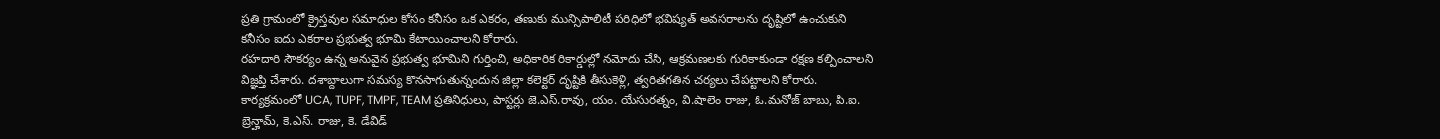ప్రతి గ్రామంలో క్రైస్తవుల సమాధుల కోసం కనీసం ఒక ఎకరం, తణుకు మున్సిపాలిటీ పరిధిలో భవిష్యత్ అవసరాలను దృష్టిలో ఉంచుకుని కనీసం ఐదు ఎకరాల ప్రభుత్వ భూమి కేటాయించాలని కోరారు.
రహదారి సౌకర్యం ఉన్న అనువైన ప్రభుత్వ భూమిని గుర్తించి, అధికారిక రికార్డుల్లో నమోదు చేసి, ఆక్రమణలకు గురికాకుండా రక్షణ కల్పించాలని విజ్ఞప్తి చేశారు. దశాబ్దాలుగా సమస్య కొనసాగుతున్నందున జిల్లా కలెక్టర్ దృష్టికి తీసుకెళ్లి, త్వరితగతిన చర్యలు చేపట్టాలని కోరారు.
కార్యక్రమంలో UCA, TUPF, TMPF, TEAM ప్రతినిధులు, పాస్టర్లు జె.ఎస్.రావు, యం. యేసురత్నం, వి.షాలెం రాజు, ఓ.మనోజ్ బాబు, పి.ఐ. బ్రెన్హామ్, కె.ఎస్. రాజు, కె. డేవిడ్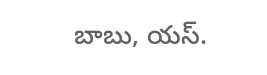బాబు, యస్.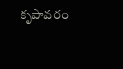కృపావరం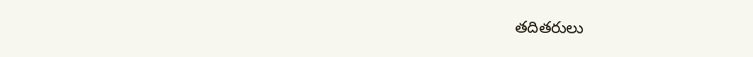తదితరులు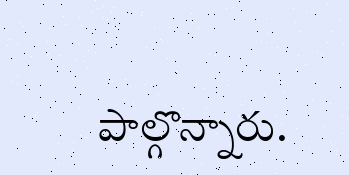పాల్గొన్నారు.